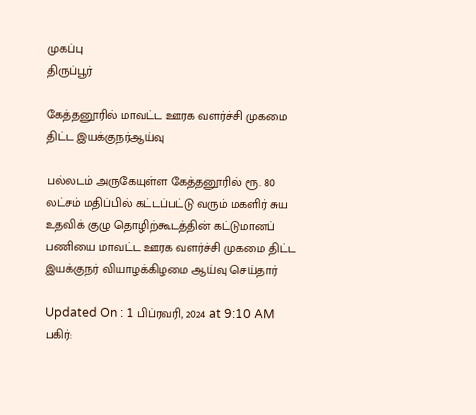முகப்பு
திருப்பூர்

கேத்தனூரில் மாவட்ட ஊரக வளர்ச்சி முகமை திட்ட இயக்குநர்ஆய்வு

பல்லடம் அருகேயுள்ள கேத்தனூரில் ரூ. 80 லட்சம் மதிப்பில் கட்டப்பட்டு வரும் மகளிர் சுய உதவிக் குழு தொழிற்கூடத்தின் கட்டுமானப் பணியை மாவட்ட ஊரக வளர்ச்சி முகமை திட்ட இயக்குநர் வியாழக்கிழமை ஆய்வு செய்தார்

Updated On : 1 பிப்ரவரி, 2024 at 9:10 AM
பகிர்: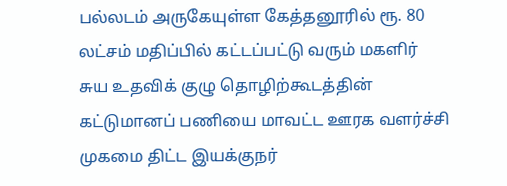பல்லடம் அருகேயுள்ள கேத்தனூரில் ரூ. 80 லட்சம் மதிப்பில் கட்டப்பட்டு வரும் மகளிர் சுய உதவிக் குழு தொழிற்கூடத்தின் கட்டுமானப் பணியை மாவட்ட ஊரக வளர்ச்சி முகமை திட்ட இயக்குநர்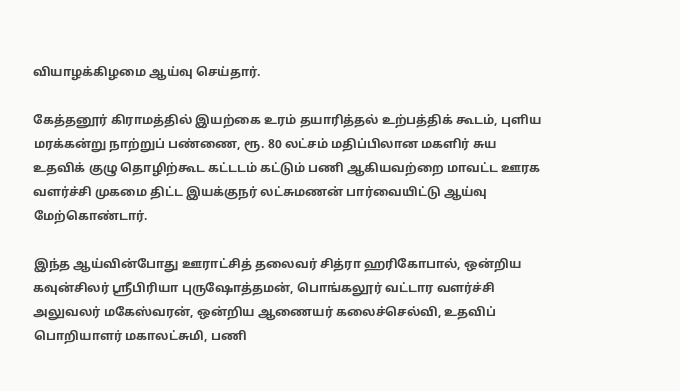வியாழக்கிழமை ஆய்வு செய்தார்.

கேத்தனூர் கிராமத்தில் இயற்கை உரம் தயாரித்தல் உற்பத்திக் கூடம், புளிய மரக்கன்று நாற்றுப் பண்ணை, ரூ. 80 லட்சம் மதிப்பிலான மகளிர் சுய உதவிக் குழு தொழிற்கூட கட்டடம் கட்டும் பணி ஆகியவற்றை மாவட்ட ஊரக வளர்ச்சி முகமை திட்ட இயக்குநர் லட்சுமணன் பார்வையிட்டு ஆய்வு மேற்கொண்டார்.

இந்த ஆய்வின்போது ஊராட்சித் தலைவர் சித்ரா ஹரிகோபால், ஒன்றிய கவுன்சிலர் ஸ்ரீபிரியா புருஷோத்தமன், பொங்கலூர் வட்டார வளர்ச்சி அலுவலர் மகேஸ்வரன், ஒன்றிய ஆணையர் கலைச்செல்வி, உதவிப் பொறியாளர் மகாலட்சுமி, பணி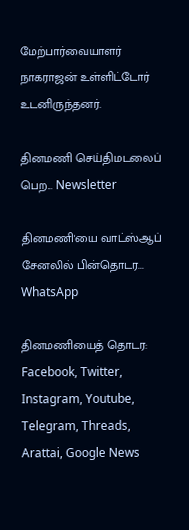மேற்பார்வையாளர் நாகராஜன் உள்ளிட்டோர் உடனிருந்தனர்.

தினமணி செய்திமடலைப் பெற... Newsletter

தினமணி'யை வாட்ஸ்ஆப் சேனலில் பின்தொடர... WhatsApp

தினமணியைத் தொடர: Facebook, Twitter, Instagram, Youtube, Telegram, Threads, Arattai, Google News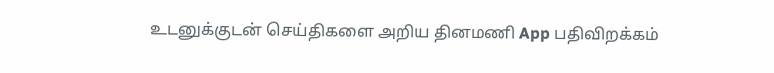உடனுக்குடன் செய்திகளை அறிய தினமணி App பதிவிறக்கம்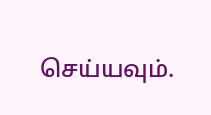செய்யவும்.